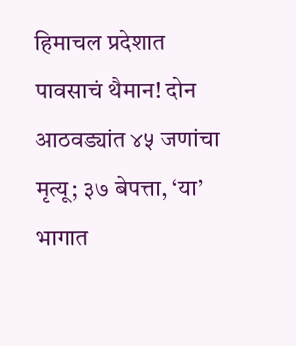हिमाचल प्रदेशात पावसाचं थैमान! दोन आठवड्यांत ४५ जणांचा मृत्यू; ३७ बेपत्ता, ‘या’ भागात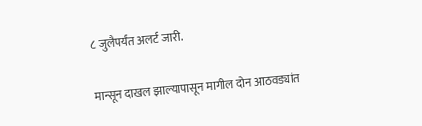८ जुलैपर्यंत अलर्ट जारी.

मान्सून दाखल झाल्यापासून मागील दोन आठवड्यांत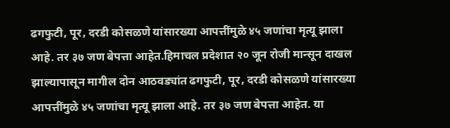ढगफुटी, पूर, दरडी कोसळणे यांसारख्या आपत्तींमुळे ४५ जणांचा मृत्यू झाला आहे. तर ३७ जण बेपत्ता आहेत.हिमाचल प्रदेशात २० जून रोजी मान्सून दाखल झाल्यापासून मागील दोन आठवड्यांत ढगफुटी, पूर, दरडी कोसळणे यांसारख्या आपत्तींमुळे ४५ जणांचा मृत्यू झाला आहे. तर ३७ जण बेपत्ता आहेत. या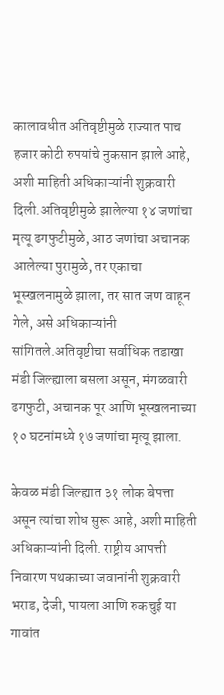कालावधीत अतिवृष्टीमुळे राज्यात पाच हजार कोटी रुपयांचे नुकसान झाले आहे, अशी माहिती अधिकाऱ्यांनी शुक्रवारी दिली.अतिवृष्टीमुळे झालेल्या १४ जणांचा मृत्यू ढगफुटीमुळे, आठ जणांचा अचानक आलेल्या पुरामुळे, तर एकाचा भूस्खलनामुळे झाला, तर सात जण वाहून गेले, असे अधिकाऱ्यांनी सांगितले.अतिवृष्टीचा सर्वाधिक तडाखा मंडी जिल्ह्याला बसला असून, मंगळवारी ढगफुटी, अचानक पूर आणि भूस्खलनाच्या १० घटनांमध्ये १७ जणांचा मृत्यू झाला.

केवळ मंडी जिल्ह्यात ३१ लोक बेपत्ता असून त्यांचा शोध सुरू आहे, अशी माहिती अधिकाऱ्यांनी दिली. राष्ट्रीय आपत्ती निवारण पथकाच्या जवानांनी शुक्रवारी भराड, देजी, पायला आणि रुकचुई या गावांत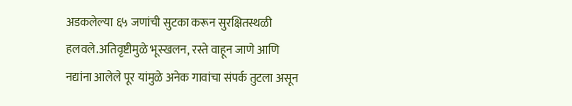अडकलेल्या ६५ जणांची सुटका करून सुरक्षितस्थळी हलवले.अतिवृष्टीमुळे भूस्खलन, रस्ते वाहून जाणे आणि नद्यांना आलेले पूर यांमुळे अनेक गावांचा संपर्क तुटला असून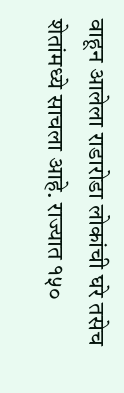वाहून आलेला राडारोडा लोकांची घरे तसेच शेतांमध्ये साचला आहे. राज्यात १५०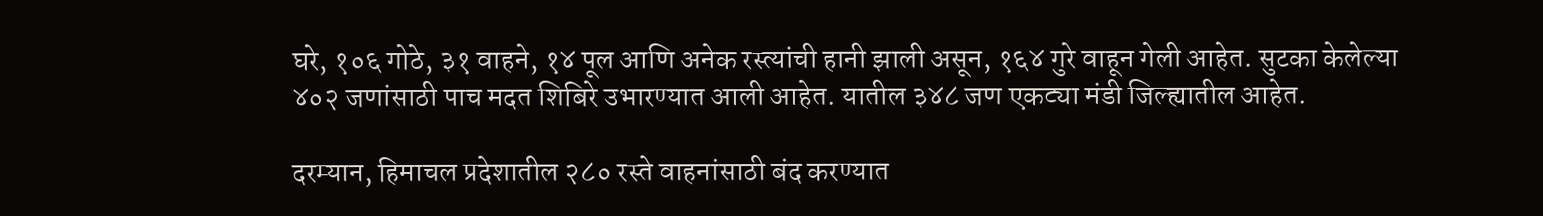घरे, १०६ गोठे, ३१ वाहने, १४ पूल आणि अनेक रस्त्यांची हानी झाली असून, १६४ गुरे वाहून गेली आहेत. सुटका केलेल्या ४०२ जणांसाठी पाच मदत शिबिरे उभारण्यात आली आहेत. यातील ३४८ जण एकट्या मंडी जिल्ह्यातील आहेत.

दरम्यान, हिमाचल प्रदेशातील २८० रस्ते वाहनांसाठी बंद करण्यात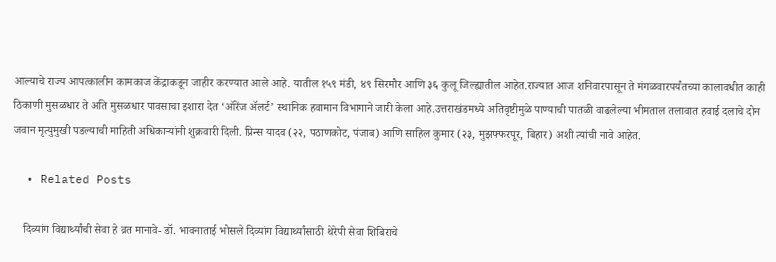आल्याचे राज्य आपत्कालीन कामकाज केंद्राकडून जाहीर करण्यात आले आहे. यातील १५९ मंडी, ४९ सिरमौर आणि ३६ कुलू जिल्ह्यातील आहेत.राज्यात आज शनिवारपासून ते मंगळवारपर्यंतच्या कालावधीत काही ठिकाणी मुसळधार ते अति मुसळधार पावसाचा इशारा देत ‘ऑरेंज ॲलर्ट’ स्थानिक हवामान विभागाने जारी केला आहे.उत्तराखंडमध्ये अतिवृष्टीमुळे पाण्याची पातळी वाढलेल्या भीमताल तलावात हवाई दलाचे दोन जवान मृत्युमुखी पडल्याची माहिती अधिकाऱ्यांनी शुक्रवारी दिली. प्रिन्स यादव (२२, पठाणकोट, पंजाब) आणि साहिल कुमार (२३, मुझफ्फरपूर, बिहार) अशी त्यांची नावे आहेत.

  • Related Posts

    दिव्यांग विद्यार्थ्यांची सेवा हे व्रत मानावे- डॉ. भावनाताई भोसले दिव्यांग विद्यार्थ्यांसाठी थेरेपी सेवा शिबिराचे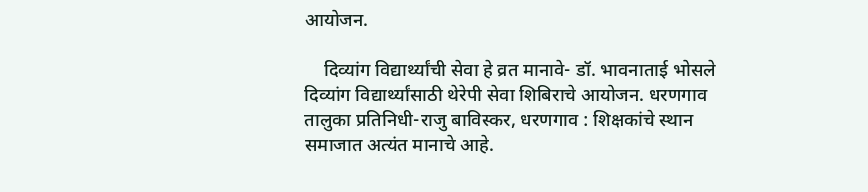आयोजन.

    दिव्यांग विद्यार्थ्यांची सेवा हे व्रत मानावे- डॉ. भावनाताई भोसले दिव्यांग विद्यार्थ्यांसाठी थेरेपी सेवा शिबिराचे आयोजन. धरणगाव तालुका प्रतिनिधी-राजु बाविस्कर, धरणगाव : शिक्षकांचे स्थान समाजात अत्यंत मानाचे आहे.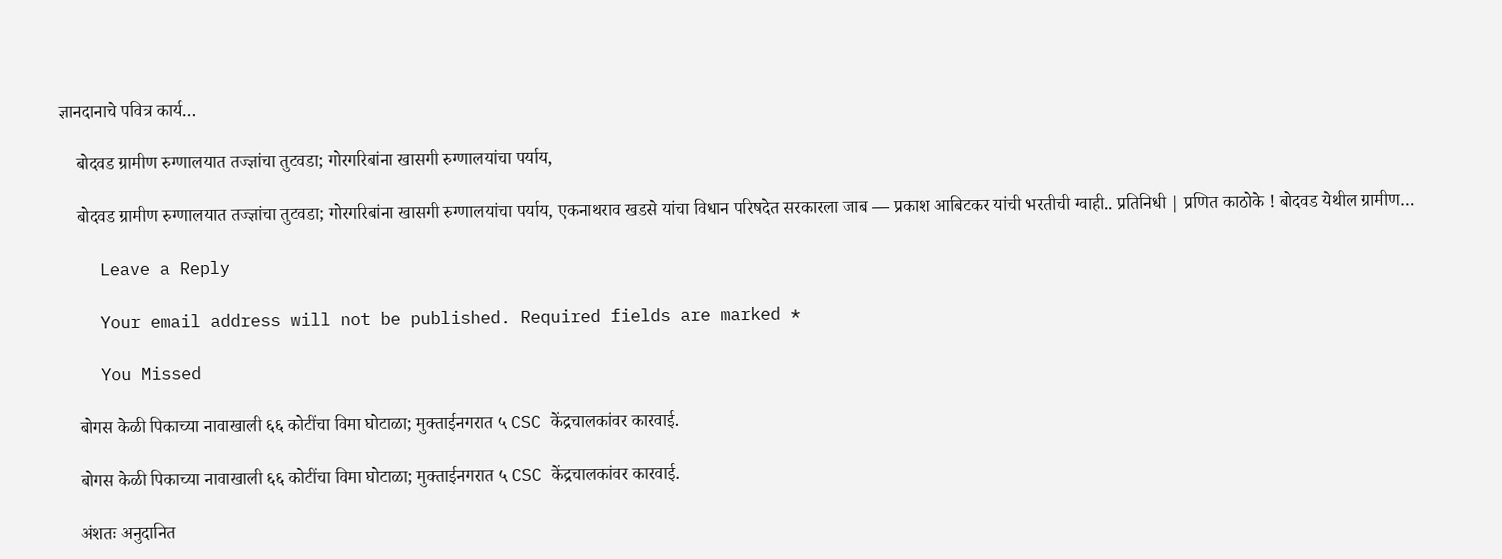ज्ञानदानाचे पवित्र कार्य…

    बोदवड ग्रामीण रुग्णालयात तज्ज्ञांचा तुटवडा; गोरगरिबांना खासगी रुग्णालयांचा पर्याय,

    बोदवड ग्रामीण रुग्णालयात तज्ज्ञांचा तुटवडा; गोरगरिबांना खासगी रुग्णालयांचा पर्याय, एकनाथराव खडसे यांचा विधान परिषदेत सरकारला जाब — प्रकाश आबिटकर यांची भरतीची ग्वाही.. प्रतिनिधी | प्रणित काठोके ! बोदवड येथील ग्रामीण…

    Leave a Reply

    Your email address will not be published. Required fields are marked *

    You Missed

    बोगस केळी पिकाच्या नावाखाली ६६ कोटींचा विमा घोटाळा; मुक्ताईनगरात ५ CSC केंद्रचालकांवर कारवाई.

    बोगस केळी पिकाच्या नावाखाली ६६ कोटींचा विमा घोटाळा; मुक्ताईनगरात ५ CSC केंद्रचालकांवर कारवाई.

    अंशतः अनुदानित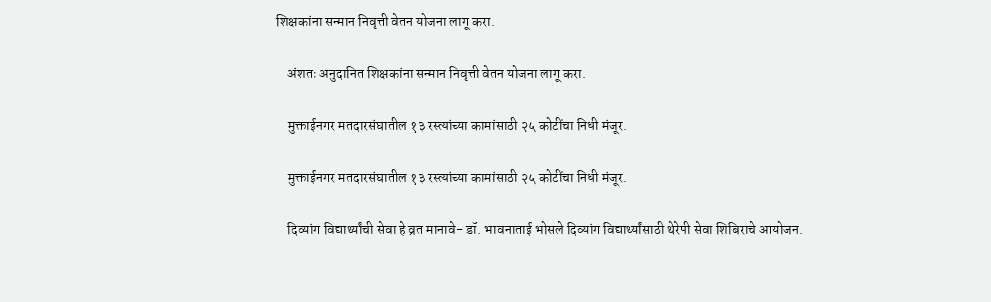शिक्षकांना सन्मान निवृत्ती वेतन योजना लागू करा.

    अंशतः अनुदानित शिक्षकांना सन्मान निवृत्ती वेतन योजना लागू करा.

    मुक्ताईनगर मतदारसंघातील १३ रस्त्यांच्या कामांसाठी २५ कोटींचा निधी मंजूर.

    मुक्ताईनगर मतदारसंघातील १३ रस्त्यांच्या कामांसाठी २५ कोटींचा निधी मंजूर.

    दिव्यांग विद्यार्थ्यांची सेवा हे व्रत मानावे- डॉ. भावनाताई भोसले दिव्यांग विद्यार्थ्यांसाठी थेरेपी सेवा शिबिराचे आयोजन.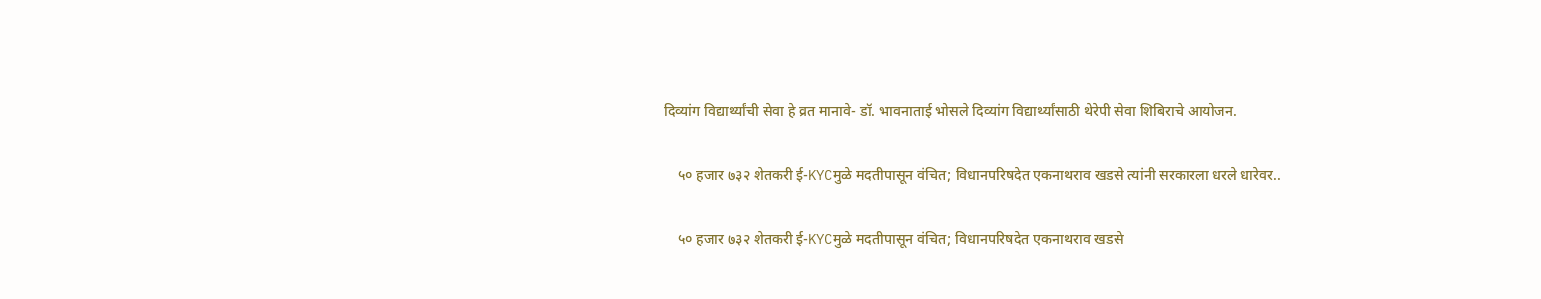दिव्यांग विद्यार्थ्यांची सेवा हे व्रत मानावे- डॉ. भावनाताई भोसले दिव्यांग विद्यार्थ्यांसाठी थेरेपी सेवा शिबिराचे आयोजन.

    ५० हजार ७३२ शेतकरी ई-KYCमुळे मदतीपासून वंचित; विधानपरिषदेत एकनाथराव खडसे त्यांनी सरकारला धरले धारेवर..

    ५० हजार ७३२ शेतकरी ई-KYCमुळे मदतीपासून वंचित; विधानपरिषदेत एकनाथराव खडसे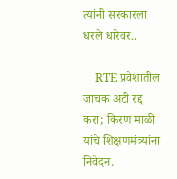त्यांनी सरकारला धरले धारेवर..

    RTE प्रवेशातील जाचक अटी रद्द करा; किरण माळी यांचे शिक्षणमंत्र्यांना निवेदन.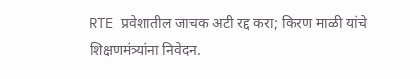RTE प्रवेशातील जाचक अटी रद्द करा; किरण माळी यांचे शिक्षणमंत्र्यांना निवेदन.